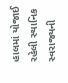હાલમાં યોજાઈ રહેલી સ્થાનિક સ્વરાજ્યની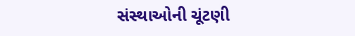સંસ્થાઓની ચૂંટણી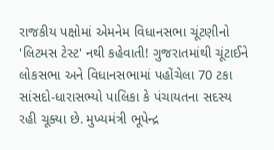રાજકીય પક્ષોમાં એમનેમ વિધાનસભા ચૂંટણીનો 'લિટમસ ટેસ્ટ' નથી કહેવાતી! ગુજરાતમાંથી ચૂંટાઈને લોકસભા અને વિધાનસભામાં પહોંચેલા 70 ટકા સાંસદો-ધારાસભ્યો પાલિકા કે પંચાયતના સદસ્ય રહી ચૂક્યા છે. મુખ્યમંત્રી ભૂપેન્દ્ર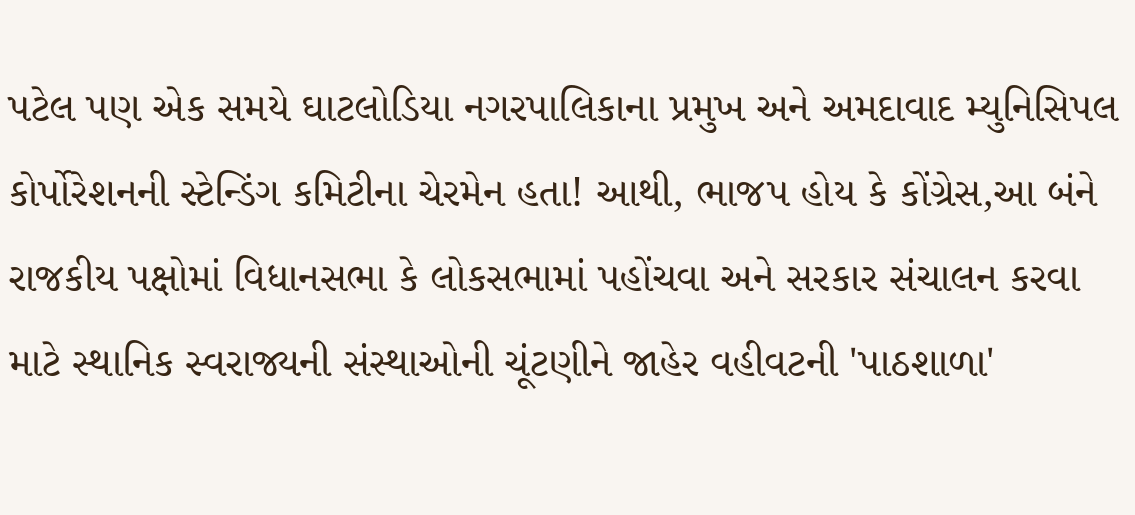પટેલ પણ એક સમયે ઘાટલોડિયા નગરપાલિકાના પ્રમુખ અને અમદાવાદ મ્યુનિસિપલ કોર્પોરેશનની સ્ટેન્ડિંગ કમિટીના ચેરમેન હતા! આથી, ભાજપ હોય કે કોંગ્રેસ,આ બંને રાજકીય પક્ષોમાં વિધાનસભા કે લોકસભામાં પહોંચવા અને સરકાર સંચાલન કરવા માટે સ્થાનિક સ્વરાજ્યની સંસ્થાઓની ચૂંટણીને જાહેર વહીવટની 'પાઠશાળા'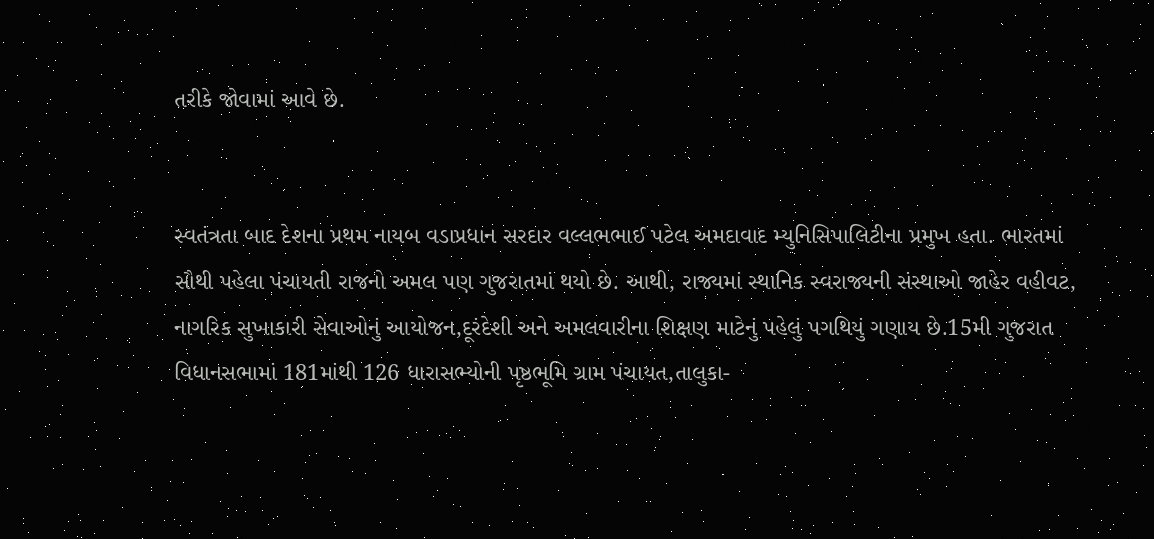તરીકે જોવામાં આવે છે.


સ્વતંત્રતા બાદ દેશના પ્રથમ નાયબ વડાપ્રધાન સરદાર વલ્લભભાઈ પટેલ અમદાવાદ મ્યુનિસિપાલિટીના પ્રમુખ હતા. ભારતમાં સૌથી પહેલા પંચાયતી રાજનો અમલ પણ ગુજરાતમાં થયો છે. આથી, રાજ્યમાં સ્થાનિક સ્વરાજ્યની સંસ્થાઓ જાહેર વહીવટ, નાગરિક સુખાકારી સેવાઓનું આયોજન,દૂરંદેશી અને અમલવારીના શિક્ષણ માટેનું પહેલું પગથિયું ગણાય છે.15મી ગુજરાત વિધાનસભામાં 181માંથી 126 ધારાસભ્યોની પૃષ્ઠભૂમિ ગ્રામ પંચાયત,તાલુકા-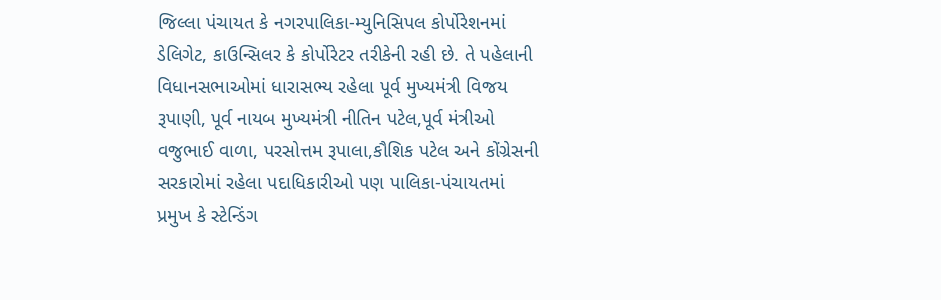જિલ્લા પંચાયત કે નગરપાલિકા-મ્યુનિસિપલ કોર્પોરેશનમાં ડેલિગેટ, કાઉન્સિલર કે કોર્પોરેટર તરીકેની રહી છે. તે પહેલાની વિધાનસભાઓમાં ધારાસભ્ય રહેલા પૂર્વ મુખ્યમંત્રી વિજય રૂપાણી, પૂર્વ નાયબ મુખ્યમંત્રી નીતિન પટેલ,પૂર્વ મંત્રીઓ વજુભાઈ વાળા, પરસોત્તમ રૂપાલા,કૌશિક પટેલ અને કોંગ્રેસની સરકારોમાં રહેલા પદાધિકારીઓ પણ પાલિકા-પંચાયતમાં પ્રમુખ કે સ્ટેન્ડિંગ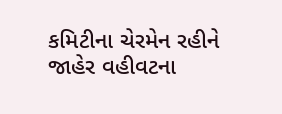કમિટીના ચેરમેન રહીને જાહેર વહીવટના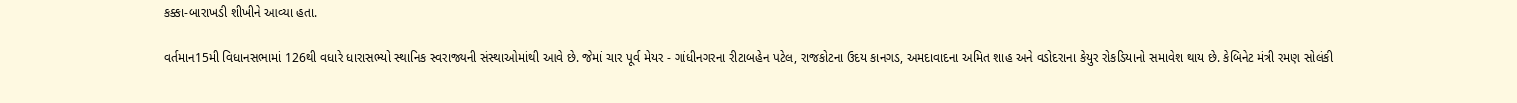કક્કા-બારાખડી શીખીને આવ્યા હતા.

વર્તમાન15મી વિધાનસભામાં 126થી વધારે ધારાસભ્યો સ્થાનિક સ્વરાજ્યની સંસ્થાઓમાંથી આવે છે. જેમાં ચાર પૂર્વ મેયર - ગાંધીનગરના રીટાબહેન પટેલ, રાજકોટના ઉદય કાનગડ, અમદાવાદના અમિત શાહ અને વડોદરાના કેયુર રોકડિયાનો સમાવેશ થાય છે. કેબિનેટ મંત્રી રમણ સોલંકી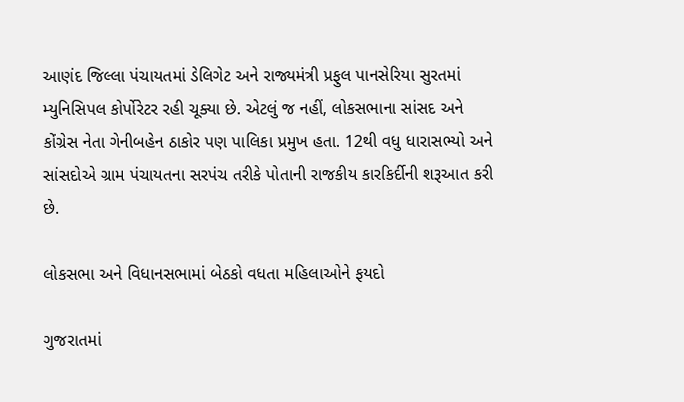આણંદ જિલ્લા પંચાયતમાં ડેલિગેટ અને રાજ્યમંત્રી પ્રફુલ પાનસેરિયા સુરતમાં મ્યુનિસિપલ કોર્પોરેટર રહી ચૂક્યા છે. એટલું જ નહીં, લોકસભાના સાંસદ અને કોંગ્રેસ નેતા ગેનીબહેન ઠાકોર પણ પાલિકા પ્રમુખ હતા. 12થી વધુ ધારાસભ્યો અને સાંસદોએ ગ્રામ પંચાયતના સરપંચ તરીકે પોતાની રાજકીય કારકિર્દીની શરૂઆત કરી છે.

લોકસભા અને વિધાનસભામાં બેઠકો વધતા મહિલાઓને ફયદો

ગુજરાતમાં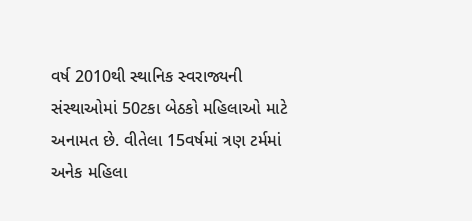વર્ષ 2010થી સ્થાનિક સ્વરાજ્યની સંસ્થાઓમાં 50ટકા બેઠકો મહિલાઓ માટે અનામત છે. વીતેલા 15વર્ષમાં ત્રણ ટર્મમાં અનેક મહિલા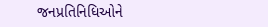જનપ્રતિનિધિઓને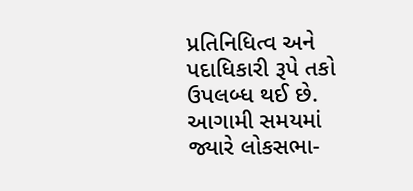પ્રતિનિધિત્વ અને પદાધિકારી રૂપે તકો ઉપલબ્ધ થઈ છે. આગામી સમયમાં જ્યારે લોકસભા-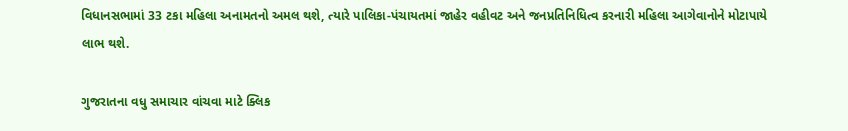વિધાનસભામાં 33 ટકા મહિલા અનામતનો અમલ થશે, ત્યારે પાલિકા-પંચાયતમાં જાહેર વહીવટ અને જનપ્રતિનિધિત્વ કરનારી મહિલા આગેવાનોને મોટાપાયે લાભ થશે.

ગુજરાતના વધુ સમાચાર વાંચવા માટે ક્લિક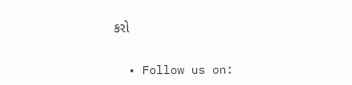કરો


  • Follow us on: